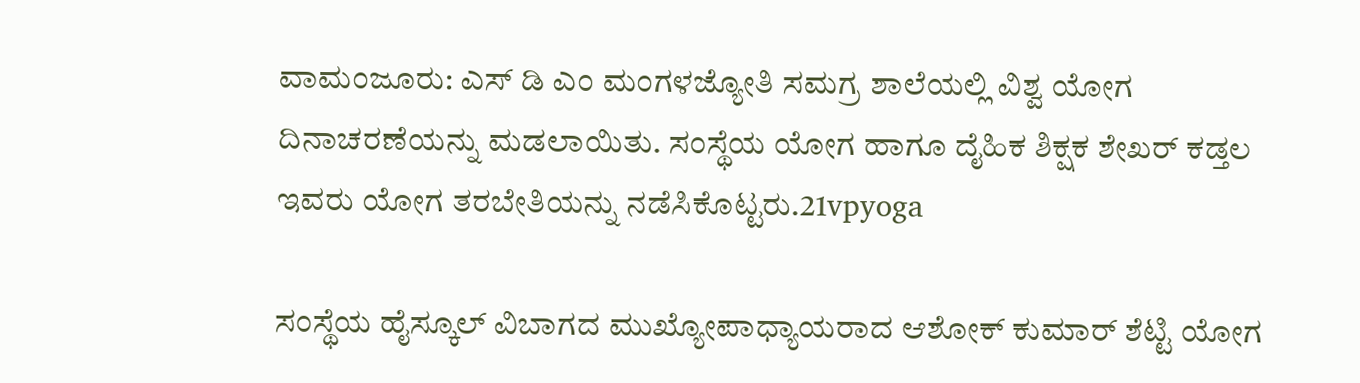ವಾಮಂಜೂರು: ಎಸ್ ಡಿ ಎಂ ಮಂಗಳಜ್ಯೋತಿ ಸಮಗ್ರ ಶಾಲೆಯಲ್ಲಿ ವಿಶ್ವ ಯೋಗ ದಿನಾಚರಣೆಯನ್ನು ಮಡಲಾಯಿತು. ಸಂಸ್ಥೆಯ ಯೋಗ ಹಾಗೂ ದೈಹಿಕ ಶಿಕ್ಷಕ ಶೇಖರ್ ಕಡ್ತಲ ಇವರು ಯೋಗ ತರಬೇತಿಯನ್ನು ನಡೆಸಿಕೊಟ್ಟರು.21vpyoga

ಸಂಸ್ಥೆಯ ಹೈಸ್ಕೂಲ್ ವಿಬಾಗದ ಮುಖ್ಯೋಪಾಧ್ಯಾಯರಾದ ಆಶೋಕ್ ಕುಮಾರ್ ಶೆಟ್ಟಿ ಯೋಗ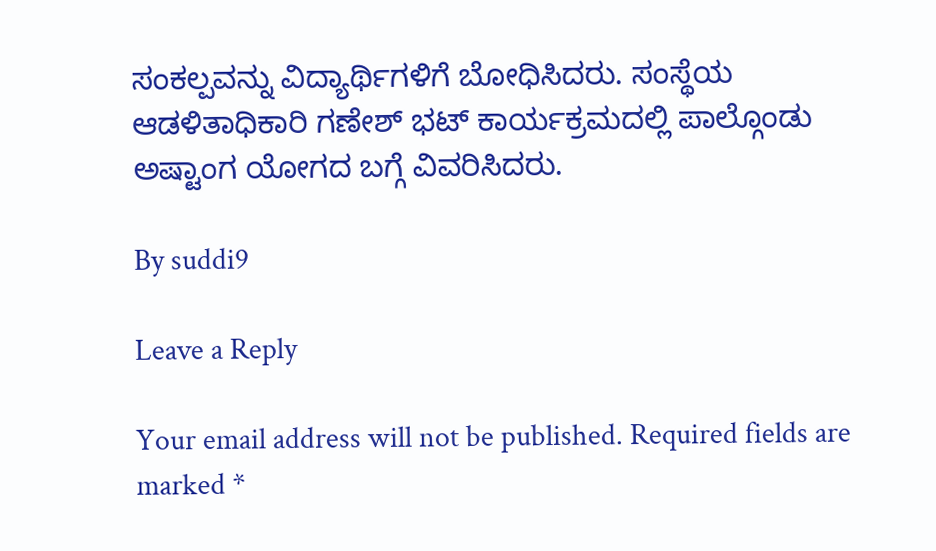ಸಂಕಲ್ಪವನ್ನು ವಿದ್ಯಾರ್ಥಿಗಳಿಗೆ ಬೋಧಿಸಿದರು. ಸಂಸ್ಥೆಯ ಆಡಳಿತಾಧಿಕಾರಿ ಗಣೇಶ್ ಭಟ್ ಕಾರ್ಯಕ್ರಮದಲ್ಲಿ ಪಾಲ್ಗೊಂಡು ಅಷ್ಟಾಂಗ ಯೋಗದ ಬಗ್ಗೆ ವಿವರಿಸಿದರು.

By suddi9

Leave a Reply

Your email address will not be published. Required fields are marked *